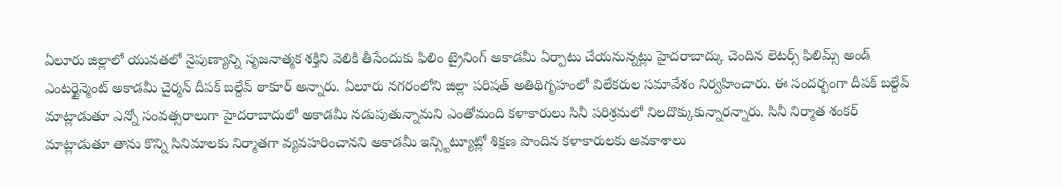ఏలూరు జిల్లాలో యువతలో నైపుణ్యాన్ని సృజనాత్మక శక్తిని వెలికి తీసేందుకు ఫిలిం ట్రైనింగ్ అకాడమీ ఏర్పాటు చేయనున్నట్లు హైదరాబాద్కు చెందిన లెటర్స్ ఫిలిమ్స్ అండ్ ఎంటర్టైన్మెంట్ అకాడమీ చైర్మన్ దీపక్ బల్దేవ్ ఠాకూర్ అన్నారు. ఏలూరు నగరంలోని జిల్లా పరిషత్ అతిథిగృహంలో విలేకరుల సమావేశం నిర్వహించారు. ఈ సందర్భంగా దీపక్ బల్దేవ్ మాట్లాడుతూ ఎన్నో సంవత్సరాలుగా హైదరాబాదులో అకాడమీ నడుపుతున్నామని ఎంతోమంది కళాకారులు సినీ పరిశ్రమలో నిలదొక్కుకున్నారన్నారు. సినీ నిర్మాత శంకర్ మాట్లాడుతూ తాను కొన్ని సినిమాలకు నిర్మాతగా వ్యవహరించానని అకాడమీ ఇన్స్టిట్యూట్లో శిక్షణ పొందిన కళాకారులకు అవకాశాలు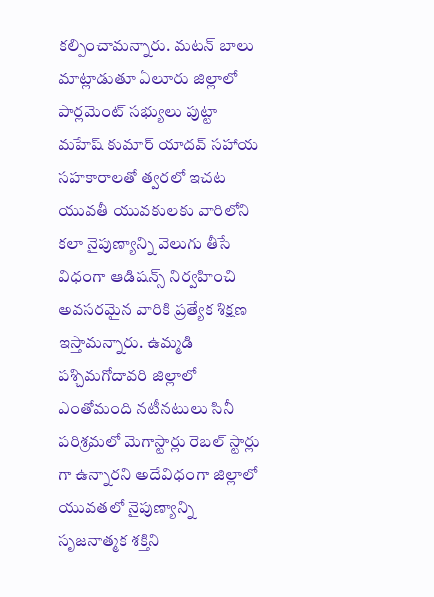కల్పించామన్నారు. మటన్ బాలు మాట్లాడుతూ ఏలూరు జిల్లాలో పార్లమెంట్ సభ్యులు పుట్టా మహేష్ కుమార్ యాదవ్ సహాయ సహకారాలతో త్వరలో ఇచట యువతీ యువకులకు వారిలోని కలా నైపుణ్యాన్ని వెలుగు తీసే విధంగా ఆడిషన్స్ నిర్వహించి అవసరమైన వారికి ప్రత్యేక శిక్షణ ఇస్తామన్నారు. ఉమ్మడి పశ్చిమగోదావరి జిల్లాలో ఎంతోమంది నటీనటులు సినీ పరిశ్రమలో మెగాస్టార్లు రెబల్ స్టార్లు గా ఉన్నారని అదేవిధంగా జిల్లాలో యువతలో నైపుణ్యాన్ని సృజనాత్మక శక్తిని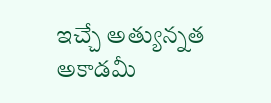ఇచ్చే అత్యున్నత అకాడమీ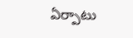ఏర్పాటు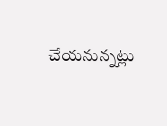చేయనున్నట్లు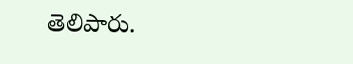తెలిపారు.